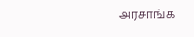அரசாங்க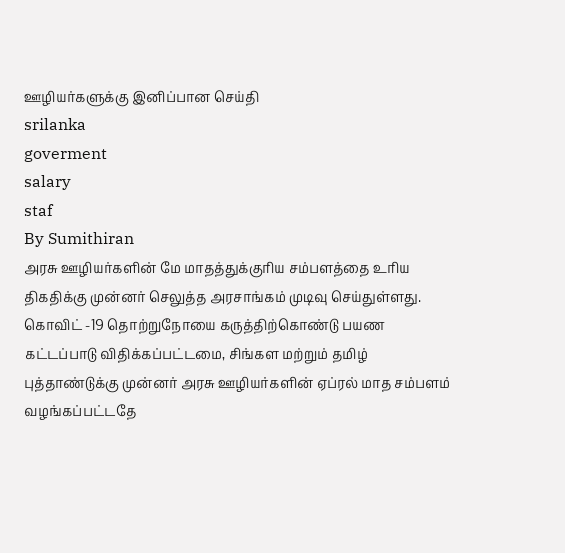ஊழியர்களுக்கு இனிப்பான செய்தி
srilanka
goverment
salary
staf
By Sumithiran
அரசு ஊழியர்களின் மே மாதத்துக்குரிய சம்பளத்தை உரிய திகதிக்கு முன்னர் செலுத்த அரசாங்கம் முடிவு செய்துள்ளது.
கொவிட் -19 தொற்றுநோயை கருத்திற்கொண்டு பயண கட்டப்பாடு விதிக்கப்பட்டமை, சிங்கள மற்றும் தமிழ் புத்தாண்டுக்கு முன்னர் அரசு ஊழியர்களின் ஏப்ரல் மாத சம்பளம் வழங்கப்பட்டதே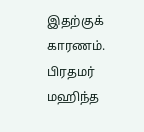இதற்குக் காரணம்.
பிரதமர் மஹிந்த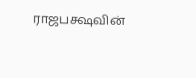ராஜபக்ஷவின்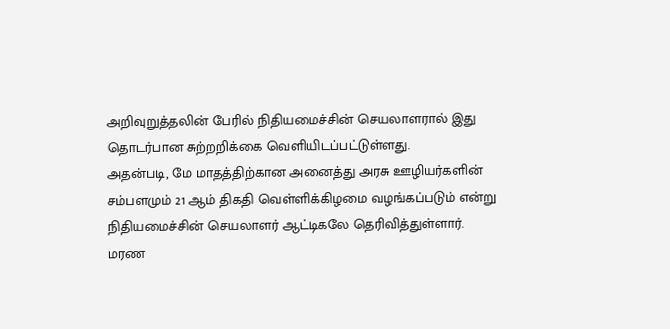அறிவுறுத்தலின் பேரில் நிதியமைச்சின் செயலாளரால் இது தொடர்பான சுற்றறிக்கை வெளியிடப்பட்டுள்ளது.
அதன்படி, மே மாதத்திற்கான அனைத்து அரசு ஊழியர்களின் சம்பளமும் 21 ஆம் திகதி வெள்ளிக்கிழமை வழங்கப்படும் என்று நிதியமைச்சின் செயலாளர் ஆட்டிகலே தெரிவித்துள்ளார்.
மரண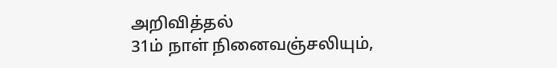அறிவித்தல்
31ம் நாள் நினைவஞ்சலியும்,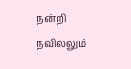நன்றி நவிலலும்